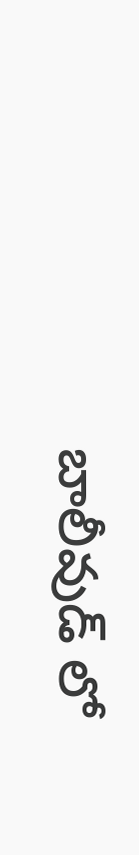బాలీవుడ్ లో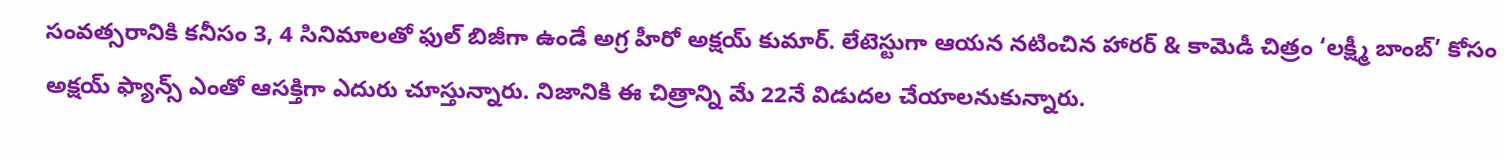సంవత్సరానికి కనీసం 3, 4 సినిమాలతో ఫుల్ బిజీగా ఉండే అగ్ర హీరో అక్షయ్ కుమార్. లేటెస్టుగా ఆయన నటించిన హారర్ & కామెడీ చిత్రం ‘లక్ష్మీ బాంబ్’ కోసం అక్షయ్ ఫ్యాన్స్ ఎంతో ఆసక్తిగా ఎదురు చూస్తున్నారు. నిజానికి ఈ చిత్రాన్ని మే 22నే విడుదల చేయాలనుకున్నారు.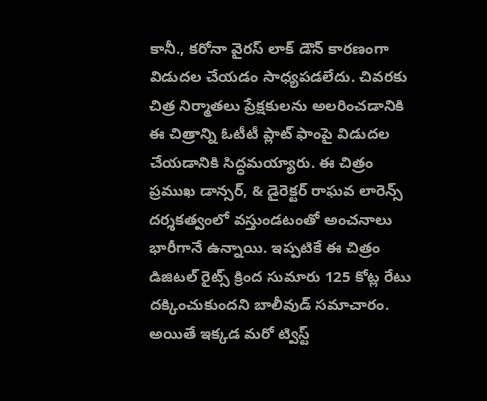కానీ., కరోనా వైరస్ లాక్ డౌన్ కారణంగా విడుదల చేయడం సాధ్యపడలేదు. చివరకు చిత్ర నిర్మాతలు ప్రేక్షకులను అలరించడానికి ఈ చిత్రాన్ని ఓటీటీ ప్లాట్ ఫాంపై విడుదల చేయడానికి సిద్ధమయ్యారు. ఈ చిత్రం ప్రముఖ డాన్సర్, & డైరెక్టర్ రాఘవ లారెన్స్ దర్శకత్వంలో వస్తుండటంతో అంచనాలు భారీగానే ఉన్నాయి. ఇప్పటికే ఈ చిత్రం డిజిటల్ రైట్స్ క్రింద సుమారు 125 కోట్ల రేటు దక్కించుకుందని బాలీవుడ్ సమాచారం. అయితే ఇక్కడ మరో ట్విస్ట్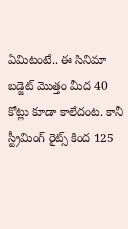ఏమిటంటే.. ఈ సినిమా బడ్జెట్ మొత్తం మీద 40 కోట్లు కూడా కాలేదంట. కానీ స్ట్రీమింగ్ రైట్స్ కింద 125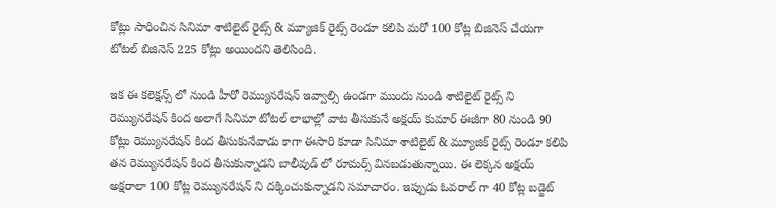కోట్లు సాధించిన సినిమా శాటిలైట్ రైట్స్ & మ్యూజిక్ రైట్స్ రెండూ కలిపి మరో 100 కోట్ల బిజినెస్ చేయగా టోటల్ బిజినెస్ 225 కోట్లు అయిందని తెలిసింది.

ఇక ఈ కలెక్షన్స్ లో నుండి హీరో రెమ్యునరేషన్ ఇవ్వాల్సి ఉండగా ముందు నుండి శాటిలైట్ రైట్స్ ని రెమ్యునరేషన్ కింద అలాగే సినిమా టోటల్ లాభాల్లో వాట తీసుకునే అక్షయ్ కుమార్ ఈజీగా 80 నుండి 90 కోట్లు రెమ్యునరేషన్ కింద తీసుకునేవాడు కాగా ఈసారి కూడా సినిమా శాటిలైట్ & మ్యూజిక్ రైట్స్ రెండూ కలిపి తన రెమ్యునరేషన్ కింద తీసుకున్నాడని బాలీవుడ్ లో రూమర్స్ వినబడుతున్నాయి. ఈ లెక్కన అక్షయ్ అక్షరాలా 100 కోట్ల రెమ్యునరేషన్ ని దక్కించుకున్నాడని సమాచారం. ఇప్పుడు ఓవరాల్ గా 40 కోట్ల బడ్జెట్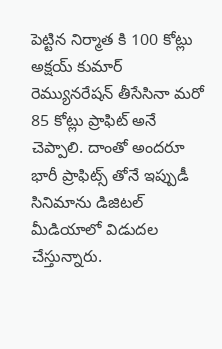పెట్టిన నిర్మాత కి 100 కోట్లు అక్షయ్ కుమార్ రెమ్యునరేషన్ తీసేసినా మరో 85 కోట్లు ప్రాఫిట్ అనే చెప్పాలి. దాంతో అందరూ భారీ ప్రాఫిట్స్ తోనే ఇప్పుడీ సినిమాను డిజిటల్ మీడియాలో విడుదల చేస్తున్నారు.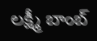లక్ష్మీ బాంబ్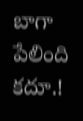బాగా పేలింది కదూ.!